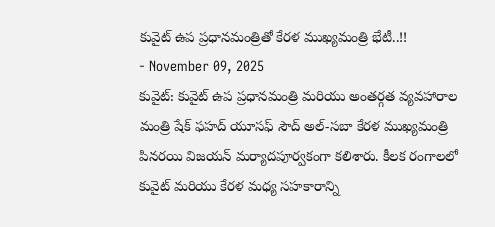కువైట్ ఉప ప్రధానమంత్రితో కేరళ ముఖ్యమంత్రి భేటీ..!!
- November 09, 2025
కువైట్: కువైట్ ఉప ప్రధానమంత్రి మరియు అంతర్గత వ్యవహారాల మంత్రి షేక్ ఫహద్ యూసఫ్ సౌద్ అల్-సబా కేరళ ముఖ్యమంత్రి పినరయి విజయన్ మర్యాదపూర్వకంగా కలిశారు. కీలక రంగాలలో కువైట్ మరియు కేరళ మధ్య సహకారాన్ని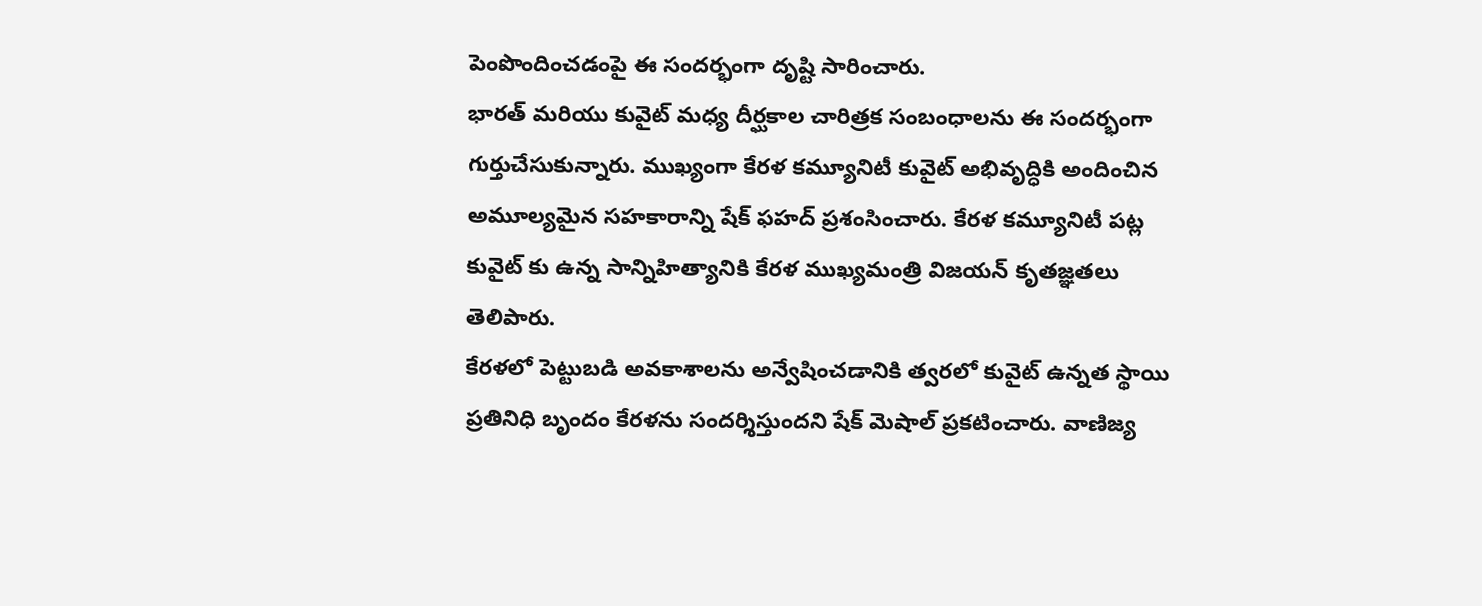పెంపొందించడంపై ఈ సందర్భంగా దృష్టి సారించారు.
భారత్ మరియు కువైట్ మధ్య దీర్ఘకాల చారిత్రక సంబంధాలను ఈ సందర్భంగా గుర్తుచేసుకున్నారు. ముఖ్యంగా కేరళ కమ్యూనిటీ కువైట్ అభివృద్ధికి అందించిన అమూల్యమైన సహకారాన్ని షేక్ ఫహద్ ప్రశంసించారు. కేరళ కమ్యూనిటీ పట్ల కువైట్ కు ఉన్న సాన్నిహిత్యానికి కేరళ ముఖ్యమంత్రి విజయన్ కృతజ్ఞతలు తెలిపారు.
కేరళలో పెట్టుబడి అవకాశాలను అన్వేషించడానికి త్వరలో కువైట్ ఉన్నత స్థాయి ప్రతినిధి బృందం కేరళను సందర్శిస్తుందని షేక్ మెషాల్ ప్రకటించారు. వాణిజ్య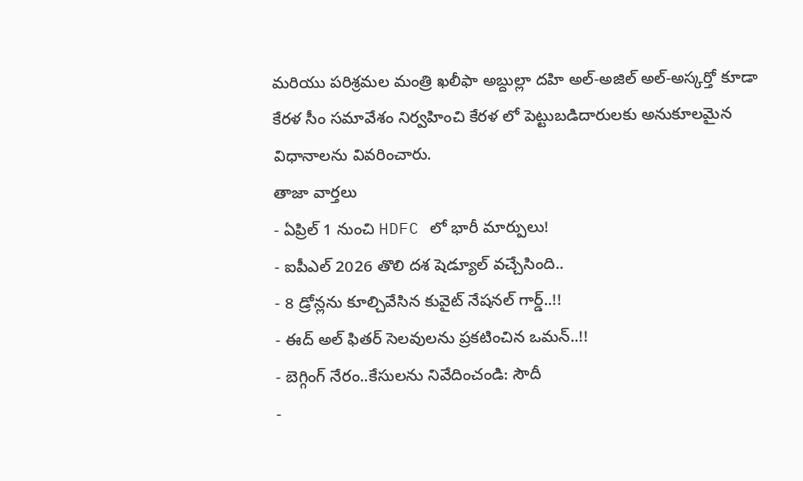మరియు పరిశ్రమల మంత్రి ఖలీఫా అబ్దుల్లా దహి అల్-అజిల్ అల్-అస్కర్తో కూడా కేరళ సీం సమావేశం నిర్వహించి కేరళ లో పెట్టుబడిదారులకు అనుకూలమైన విధానాలను వివరించారు.
తాజా వార్తలు
- ఏప్రిల్ 1 నుంచి HDFC లో భారీ మార్పులు!
- ఐపీఎల్ 2026 తొలి దశ షెడ్యూల్ వచ్చేసింది..
- 8 డ్రోన్లను కూల్చివేసిన కువైట్ నేషనల్ గార్డ్..!!
- ఈద్ అల్ ఫితర్ సెలవులను ప్రకటించిన ఒమన్..!!
- బెగ్గింగ్ నేరం..కేసులను నివేదించండి: సౌదీ
-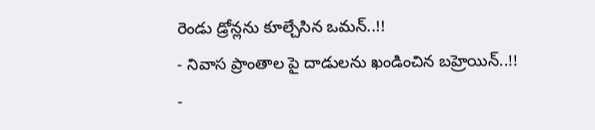రెండు డ్రోన్లను కూల్చేసిన ఒమన్..!!
- నివాస ప్రాంతాల పై దాడులను ఖండించిన బహ్రెయిన్..!!
-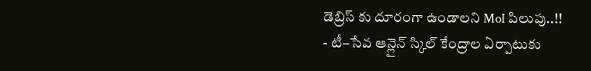డెబ్రిస్ కు దూరంగా ఉండాలని MoI పిలుపు..!!
- టీ–సేవ ఆన్లైన్ స్కిల్ కేంద్రాల ఏర్పాటుకు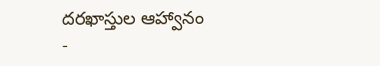దరఖాస్తుల ఆహ్వానం
-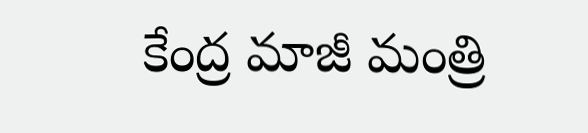కేంద్ర మాజీ మంత్రి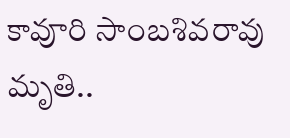కావూరి సాంబశివరావు మృతి..